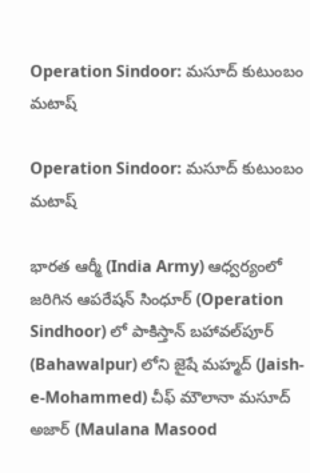Operation Sindoor: మసూద్ కుటుంబం మ‌టాష్‌

Operation Sindoor: మసూద్ కుటుంబం మ‌టాష్‌

భారత ఆర్మీ (India Army) ఆధ్వర్యంలో జరిగిన ఆపరేషన్ సింధూర్‌ (Operation Sindhoor) లో పాకిస్తాన్ బహావల్‌పూర్‌ (Bahawalpur) లోని జైషే మహ్మద్ (Jaish-e-Mohammed) చీఫ్ మౌలానా మసూద్ అజార్ (Maulana Masood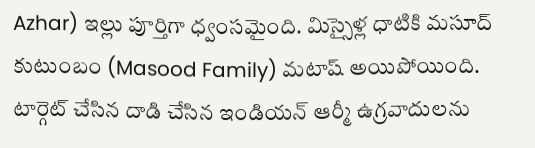Azhar) ఇల్లు పూర్తిగా ధ్వంస‌మైంది. మిస్సైళ్ల ధాటికి మ‌సూద్ కుటుంబం (Masood Family) మ‌టాష్ అయిపోయింది. టార్గెట్ చేసిన దాడి చేసిన ఇండియ‌న్ ఆర్మీ ఉగ్రవాదుల‌ను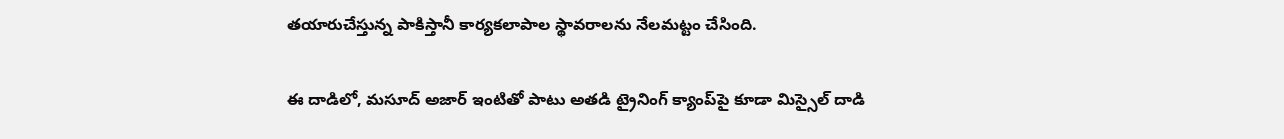త‌యారుచేస్తున్న పాకిస్తానీ కార్యకలాపాల స్థావ‌రాల‌ను నేల‌మ‌ట్టం చేసింది.

ఈ దాడిలో, మసూద్ అజార్ ఇంటితో పాటు అతడి ట్రైనింగ్ క్యాంప్‌పై కూడా మిస్సైల్ దాడి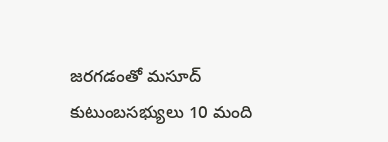జరగడంతో మసూద్ కుటుంబసభ్యులు 10 మంది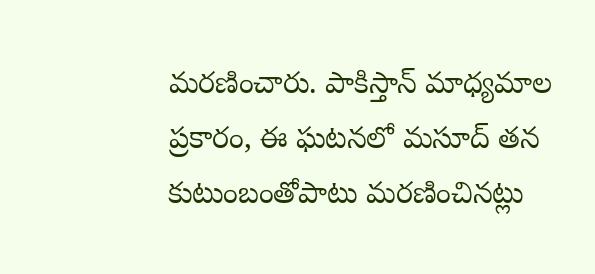మరణించారు. పాకిస్తాన్ మాధ్యమాల ప్రకారం, ఈ ఘటనలో మసూద్ తన కుటుంబంతోపాటు మరణించినట్లు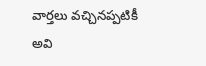వార్త‌లు వ‌చ్చిన‌ప్ప‌టికీ అవి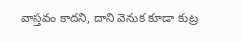వాస్త‌వం కాద‌ని, దాని వెనుక కూడా కుట్ర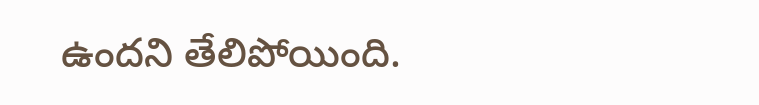ఉంద‌ని తేలిపోయింది.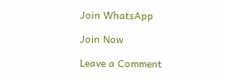Join WhatsApp

Join Now

Leave a Comment